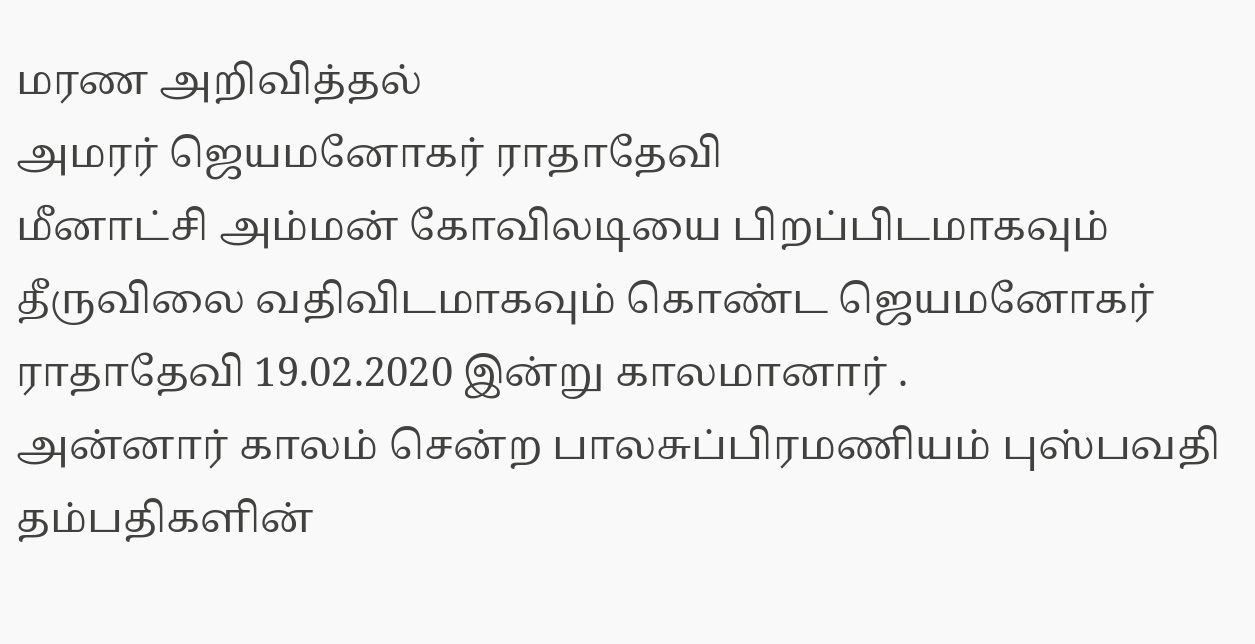மரண அறிவித்தல்
அமரர் ஜெயமனோகர் ராதாதேவி
மீனாட்சி அம்மன் கோவிலடியை பிறப்பிடமாகவும்
தீருவிலை வதிவிடமாகவும் கொண்ட ஜெயமனோகர் ராதாதேவி 19.02.2020 இன்று காலமானார் .
அன்னார் காலம் சென்ற பாலசுப்பிரமணியம் புஸ்பவதி தம்பதிகளின்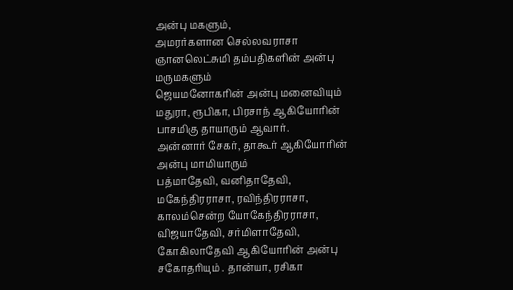அன்பு மகளும்,
அமரர்களான செல்லவராசா ஞானலெட்சுமி தம்பதிகளின் அன்பு மருமகளும்
ஜெயமனோகரின் அன்பு மனைவியும்
மதுரா, ரூபிகா, பிரசாந் ஆகியோரின் பாசமிகு தாயாரும் ஆவார்.
அன்னார் சேகர், தாகூர் ஆகியோரின் அன்பு மாமியாரும்
பத்மாதேவி, வனிதாதேவி, மகேந்திரராசா, ரவிந்திரராசா,
காலம்சென்ற யோகேந்திரராசா, விஜயாதேவி, சர்மிளாதேவி, கோகிலாதேவி ஆகியோரின் அன்பு சகோதரியும் . தான்யா, ரசிகா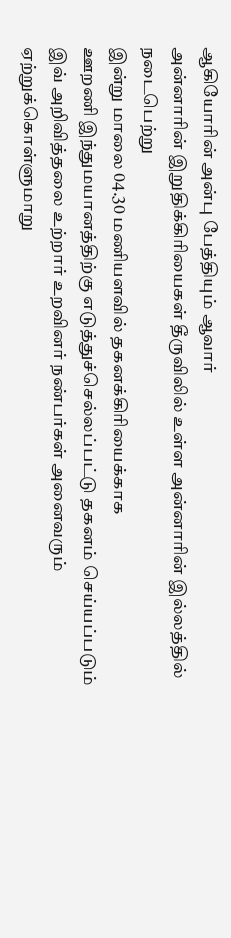ஆகியோரின் அன்பு பேத்தியும் ஆவார்
அன்னாரின் இறுதிக்கிரியைகள் தீருவிலில் உள்ள அன்னாரின் இல்லத்தில் நடைபெற்று
இன்று மாலை 04.30 மணியளவில் தகனக்கிரியைக்காக
ஊறணி இந்துமயானத்திற்கு எடுத்துச்செல்லப்பட்டு தகனம் செய்யப்படும்
இவ் அறிவித்தலை உற்றார் உறவினர் நண்பர்கள் அனைவரும்
ஏற்றுக்கொள்ளுமாறு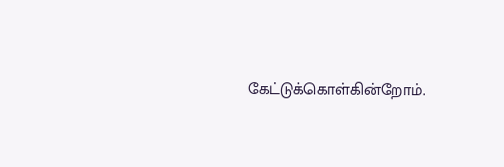கேட்டுக்கொள்கின்றோம்.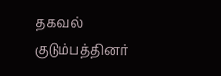தகவல் குடும்பத்தினர்